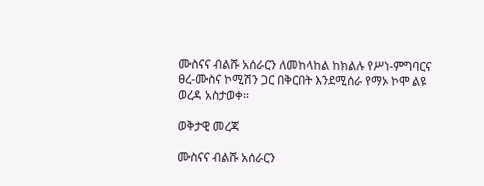ሙስናና ብልሹ አሰራርን ለመከላከል ከክልሉ የሥነ-ምግባርና ፀረ-ሙስና ኮሚሽን ጋር በቅርበት እንደሚሰራ የማኦ ኮሞ ልዩ ወረዳ አስታወቀ፡፡

ወቅታዊ መረጃ

ሙስናና ብልሹ አሰራርን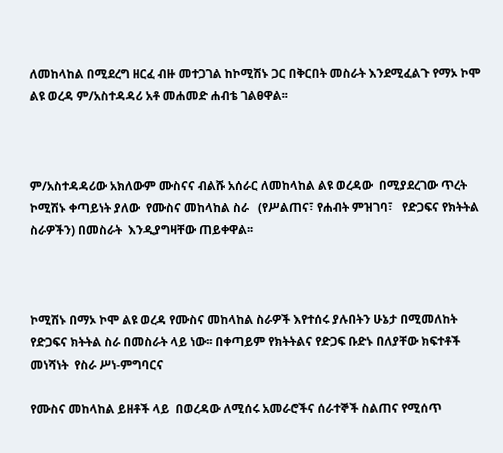ለመከላከል በሚደረግ ዘርፈ ብዙ መተጋገል ከኮሚሽኑ ጋር በቅርበት መስራት እንደሚፈልጉ የማኦ ኮሞ ልዩ ወረዳ ም/አስተዳዳሪ አቶ መሐመድ ሐብቴ ገልፀዋል፡፡



ም/አስተዳዳሪው አክለውም ሙስናና ብልሹ አሰራር ለመከላከል ልዩ ወረዳው  በሚያደረገው ጥረት ኮሚሽኑ ቀጣይነት ያለው  የሙስና መከላከል ስራ   (የሥልጠና፣ የሐብት ምዝገባ፣   የድጋፍና የክትትል ስራዎችን) በመስራት  እንዲያግዛቸው ጠይቀዋል፡፡



ኮሚሽኑ በማኦ ኮሞ ልዩ ወረዳ የሙስና መከላከል ስራዎች እየተሰሩ ያሉበትን ሁኔታ በሚመለከት የድጋፍና ክትትል ስራ በመስራት ላይ ነው፡፡ በቀጣይም የክትትልና የድጋፍ ቡድኑ በለያቸው ክፍተቶች መነሻነት  የስራ ሥነ-ምግባርና

የሙስና መከላከል ይዘቶች ላይ  በወረዳው ለሚሰሩ አመራሮችና ሰራተኞች ስልጠና የሚሰጥ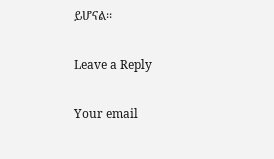ይሆናል፡፡

Leave a Reply

Your email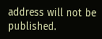address will not be published.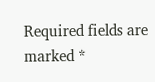Required fields are marked *